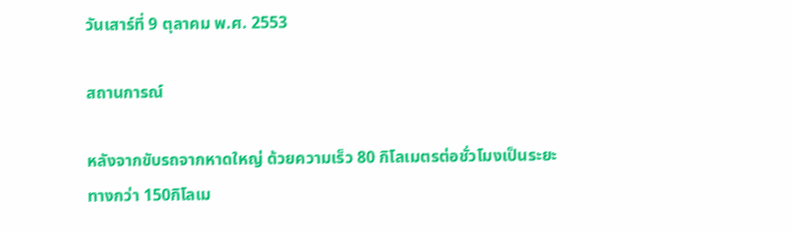วันเสาร์ที่ 9 ตุลาคม พ.ศ. 2553

สถานการณ์

หลังจากขับรถจากหาดใหญ่ ด้วยความเร็ว 80 กิโลเมตรต่อชั่วโมงเป็นระยะทางกว่า 150กิโลเม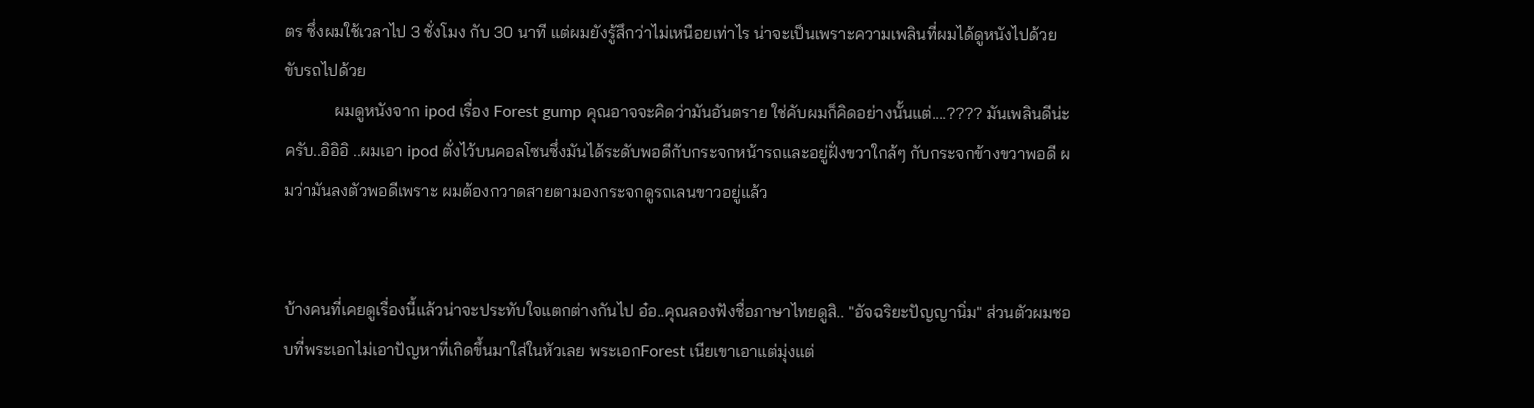ตร ซึ่งผมใช้เวลาไป 3 ชั่งโมง กับ 30 นาที แต่ผมยังรู้สึกว่าไม่เหนือยเท่าไร น่าจะเป็นเพราะความเพลินที่ผมได้ดูหนังไปด้วย ขับรถไปด้วย
            ผมดูหนังจาก ipod เรื่อง Forest gump คุณอาจจะคิดว่ามันอันตราย ใช่คับผมก็คิดอย่างนั้นแต่....???? มันเพลินดีน่ะครับ..อิอิอิ ..ผมเอา ipod ตั่งไว้บนคอลโซนซึ่งมันได้ระดับพอดีกับกระจกหน้ารถและอยู่ฝั่งขวาใกล้ๆ กับกระจกข้างขวาพอดี ผมว่ามันลงตัวพอดีเพราะ ผมต้องกวาดสายตามองกระจกดูรถเลนขาวอยู่แล้ว


บ้างคนที่เคยดูเรื่องนี้แล้วน่าจะประทับใจแตกต่างกันไป อ๋อ..คุณลองฟังชื่อภาษาไทยดูสิ.. "อัจฉริยะปัญญานิ่ม" ส่วนตัวผมชอบที่พระเอกไม่เอาปัญหาที่เกิดขึ้นมาใส่ในหัวเลย พระเอกForest เนียเขาเอาแต่มุ่งแต่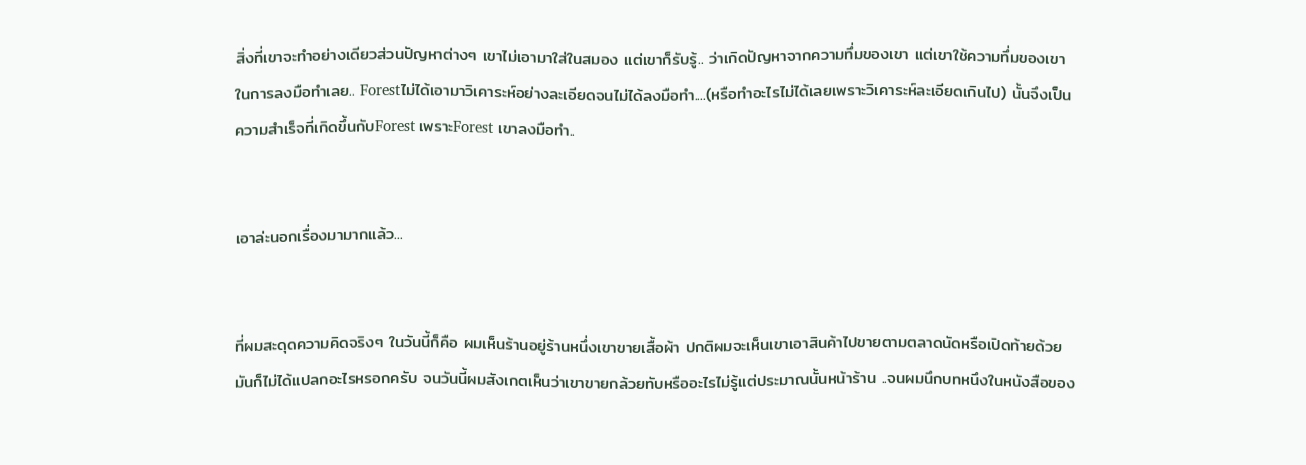สิ่งที่เขาจะทำอย่างเดียวส่วนปัญหาต่างๆ เขาไม่เอามาใส่ในสมอง แต่เขาก็รับรู้.. ว่าเกิดปัญหาจากความทึ่มของเขา แต่เขาใช้ความทึ่มของเขาในการลงมือทำเลย.. Forestไม่ได้เอามาวิเคาระห์อย่างละเอียดจนไม่ได้ลงมือทำ....(หรือทำอะไรไม่ได้เลยเพราะวิเคาระห์ละเอียดเกินไป) นั้นจึงเป็นความสำเร็จที่เกิดขึ้นกับForest เพราะForest เขาลงมือทำ..


เอาล่ะนอกเรื่องมามากแล้ว...


ที่ผมสะดุดความคิดจริงๆ ในวันนี้ก็คือ ผมเห็นร้านอยู่ร้านหนึ่งเขาขายเสื้อผ้า ปกติผมจะเห็นเขาเอาสินค้าไปขายตามตลาดนัดหรือเปิดท้ายด้วย มันก็ไม่ได้แปลกอะไรหรอกครับ จนวันนี้ผมสังเกตเห็นว่าเขาขายกล้วยทับหรืออะไรไม่รู้แต่ประมาณนั้นหน้าร้าน ..จนผมนึกบทหนึงในหนังสือของ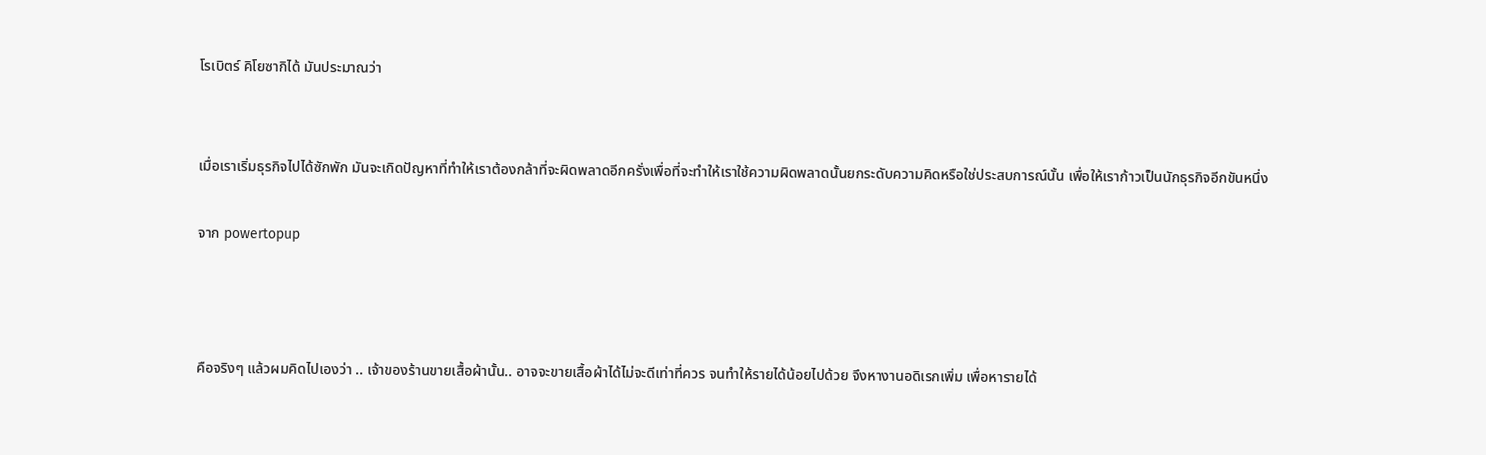โรเบิตร์ คิโยซากิได้ มันประมาณว่า


เมื่อเราเริ่มธุรกิจไปได้ซักพัก มันจะเกิดปัญหาที่ทำให้เราต้องกล้าที่จะผิดพลาดอีกครั่งเพื่อที่จะทำให้เราใช้ความผิดพลาดนั้นยกระดับความคิดหรือใช่ประสบการณ์นั้น เพื่อให้เราก้าวเป็นนักธุรกิจอีกขันหนึ่ง

จาก powertopup



คือจริงๆ แล้วผมคิดไปเองว่า .. เจ้าของร้านขายเสื้อผ้านั้น.. อาจจะขายเสื้อผ้าได้ไม่จะดีเท่าที่ควร จนทำให้รายได้น้อยไปด้วย จึงหางานอดิเรกเพิ่ม เพื่อหารายได้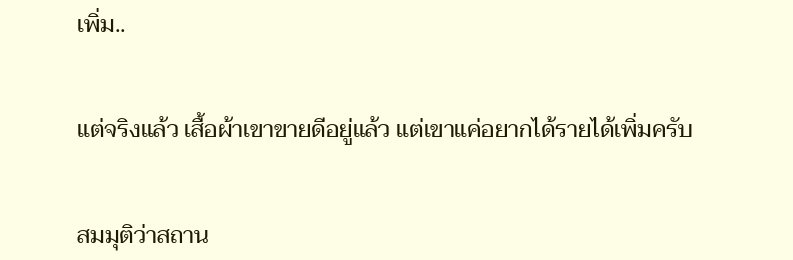เพิ่ม..


แต่จริงแล้ว เสื้อผ้าเขาขายดีอยู่แล้ว แต่เขาแค่อยากได้รายได้เพิ่มครับ


สมมุติว่าสถาน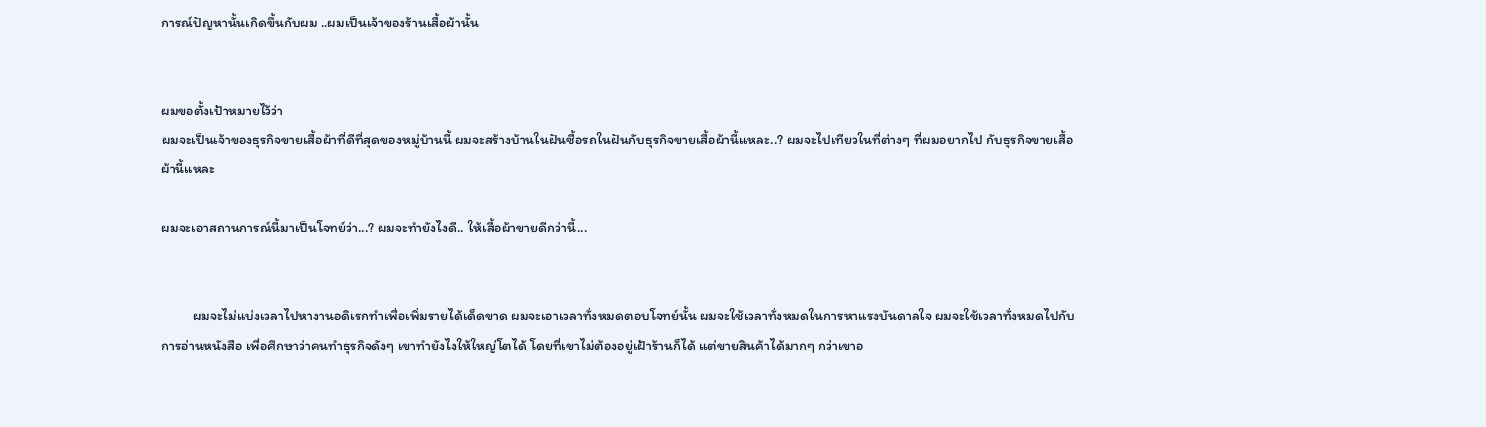การณ์ปัญหานั้นเกิดขึ้นกับผม ..ผมเป็นเจ้าของร้านเสื้อผ้านั้น


ผมขอตั้งเป้าหมายไว้ว่า
ผมจะเป็นเจ้าของธุรกิจขายเสื้อผ้าที่ดีที่สุดของหมู่บ้านนี้ ผมจะสร้างบ้านในฝันซื้อรถในฝันกับธุรกิจขายเสื้อผ้านี้แหละ..? ผมจะไปเทียวในที่ต่างๆ ที่ผมอยากไป กับธุรกิจขายเสื้อผ้านี้แหละ

ผมจะเอาสถานการณ์นี้มาเป็นโจทย์ว่า...? ผมจะทำยังไงดี.. ให้เสื้อผ้าขายดีกว่านี้...


          ผมจะไม่แบ่งเวลาไปหางานอดิเรกทำเพื่อเพิ่มรายได้เด็ดขาด ผมจะเอาเวลาทั่งหมดตอบโจทย์นั้น ผมจะใช้เวลาทั่งหมดในการหาแรงบันดาลใจ ผมจะใช้เวลาทั่งหมดไปกับการอ่านหนังสือ เพื่อศึกษาว่าคนทำธุรกิจดังๆ เขาทำยังไงให้ใหญ่โตได้ โดยที่เขาไม่ต้องอยู่เฝ้าร้านก็ได้ แต่ขายสินค้าได้มากๆ กว่าเขาอ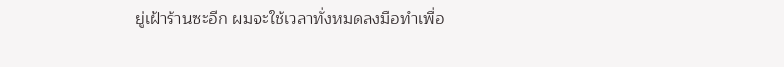ยู่เฝ้าร้านซะอีก ผมจะใช้เวลาทั่งหมดลงมือทำเพื่อ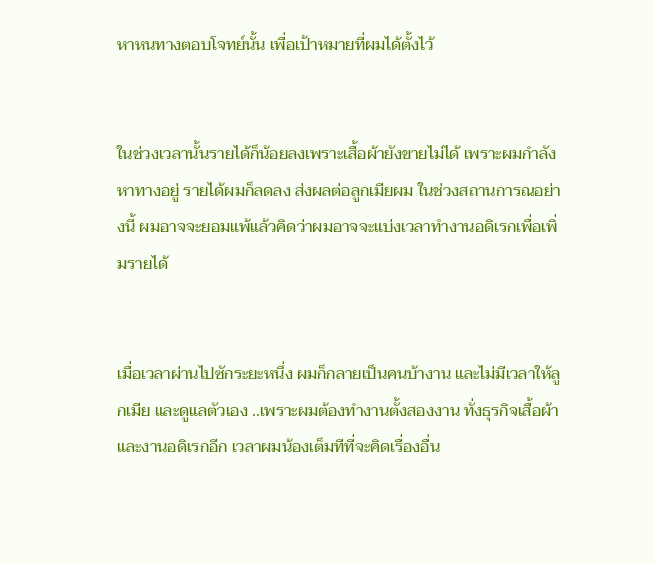หาหนทางตอบโจทย์นั้น เพื่อเป้าหมายที่ผมได้ตั้งไว้


ในช่วงเวลานั้นรายได้ก็น้อยลงเพราะเสื้อผ้ายังขายไม่ได้ เพราะผมกำลังหาทางอยู่ รายได้ผมก็ลดลง ส่งผลต่อลูกเมียผม ในช่วงสถานการณอย่างนี้ ผมอาจจะยอมแพ้แล้วคิดว่าผมอาจจะแบ่งเวลาทำงานอดิเรกเพื่อเพิ่มรายได้


เมื่อเวลาผ่านไปซักระยะหนึ่ง ผมก็กลายเป็นคนบ้างาน และไม่มีเวลาให้ลูกเมีย และดูแลตัวเอง ..เพราะผมต้องทำงานตั้งสองงาน ทั่งธุรกิจเสื้อผ้า และงานอดิเรกอีก เวลาผมน้องเต็มทีที่จะคิดเรื่องอื่น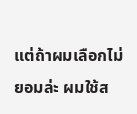แต่ถ้าผมเลือกไม่ยอมล่ะ ผมใช้ส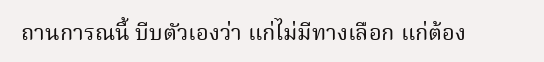ถานการณนี้ บีบตัวเองว่า แก่ไม่มีทางเลือก แก่ต้อง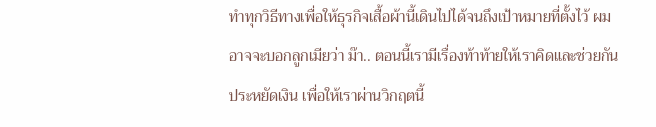ทำทุกวิธีทางเพื่อให้ธุรกิจเสื้อผ้านี้เดินไปได้จนถึงเป้าหมายที่ตั้งไว้ ผมอาจจะบอกลูกเมียว่า ม๊า.. ตอนนี้เรามีเรื่องท้าท้ายให้เราคิดและช่วยกันประหยัดเงิน เพื่อให้เราผ่านวิกฤตนี้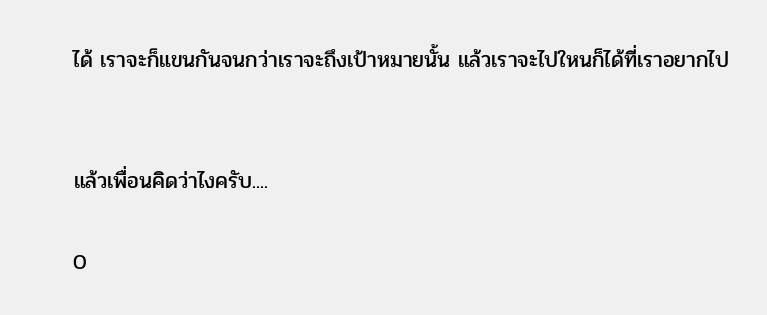ได้ เราจะก็แขนกันจนกว่าเราจะถึงเป้าหมายนั้น แล้วเราจะไปใหนก็ได้ที่เราอยากไป


แล้วเพื่อนคิดว่าไงครับ....

0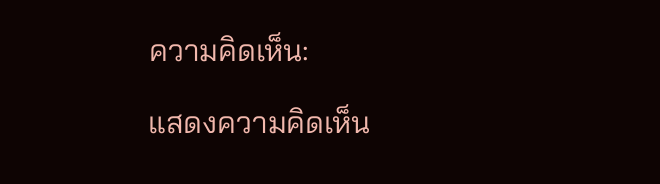ความคิดเห็น:

แสดงความคิดเห็น